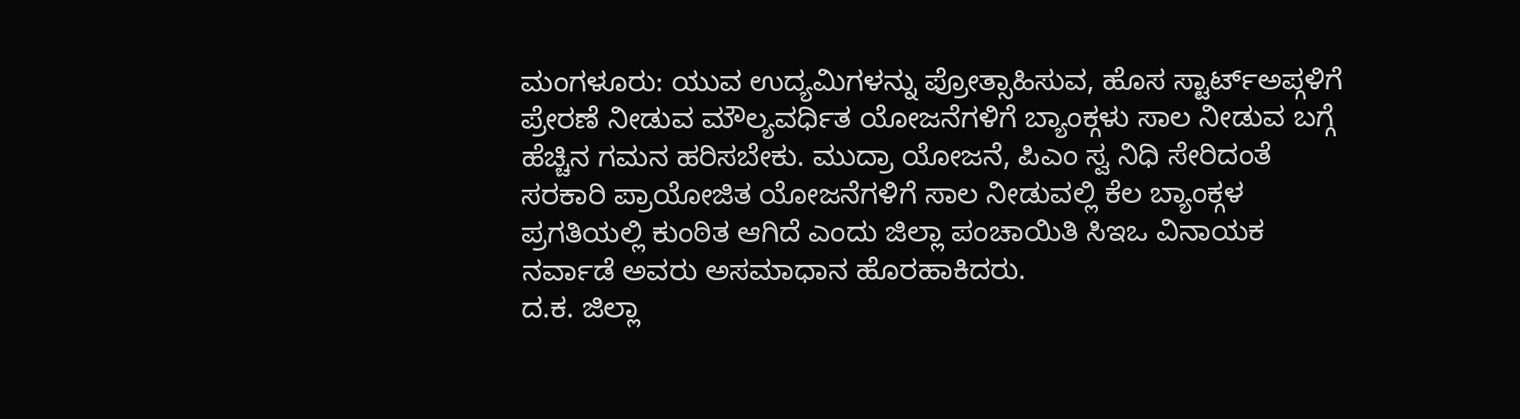ಮಂಗಳೂರು: ಯುವ ಉದ್ಯಮಿಗಳನ್ನು ಪ್ರೋತ್ಸಾಹಿಸುವ, ಹೊಸ ಸ್ಟಾರ್ಟ್ಅಪ್ಗಳಿಗೆ ಪ್ರೇರಣೆ ನೀಡುವ ಮೌಲ್ಯವರ್ಧಿತ ಯೋಜನೆಗಳಿಗೆ ಬ್ಯಾಂಕ್ಗಳು ಸಾಲ ನೀಡುವ ಬಗ್ಗೆ ಹೆಚ್ಚಿನ ಗಮನ ಹರಿಸಬೇಕು. ಮುದ್ರಾ ಯೋಜನೆ, ಪಿಎಂ ಸ್ವ ನಿಧಿ ಸೇರಿದಂತೆ ಸರಕಾರಿ ಪ್ರಾಯೋಜಿತ ಯೋಜನೆಗಳಿಗೆ ಸಾಲ ನೀಡುವಲ್ಲಿ ಕೆಲ ಬ್ಯಾಂಕ್ಗಳ ಪ್ರಗತಿಯಲ್ಲಿ ಕುಂಠಿತ ಆಗಿದೆ ಎಂದು ಜಿಲ್ಲಾ ಪಂಚಾಯಿತಿ ಸಿಇಒ ವಿನಾಯಕ ನರ್ವಾಡೆ ಅವರು ಅಸಮಾಧಾನ ಹೊರಹಾಕಿದರು.
ದ.ಕ. ಜಿಲ್ಲಾ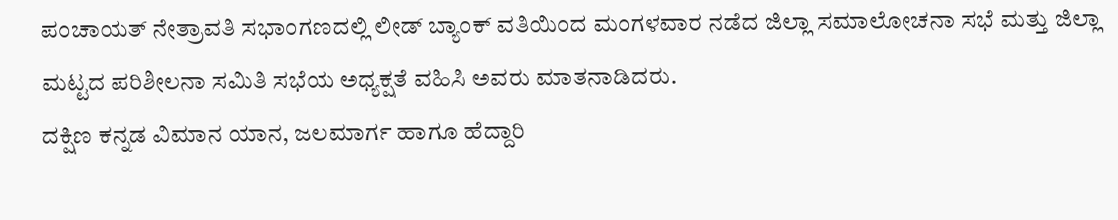ಪಂಚಾಯತ್ ನೇತ್ರಾವತಿ ಸಭಾಂಗಣದಲ್ಲಿ ಲೀಡ್ ಬ್ಯಾಂಕ್ ವತಿಯಿಂದ ಮಂಗಳವಾರ ನಡೆದ ಜಿಲ್ಲಾ ಸಮಾಲೋಚನಾ ಸಭೆ ಮತ್ತು ಜಿಲ್ಲಾ ಮಟ್ಟದ ಪರಿಶೀಲನಾ ಸಮಿತಿ ಸಭೆಯ ಅಧ್ಯಕ್ಷತೆ ವಹಿಸಿ ಅವರು ಮಾತನಾಡಿದರು.
ದಕ್ಷಿಣ ಕನ್ನಡ ವಿಮಾನ ಯಾನ, ಜಲಮಾರ್ಗ ಹಾಗೂ ಹೆದ್ದಾರಿ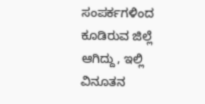ಸಂಪರ್ಕಗಳಿಂದ ಕೂಡಿರುವ ಜಿಲ್ಲೆ ಆಗಿದ್ದು, ಇಲ್ಲಿ ವಿನೂತನ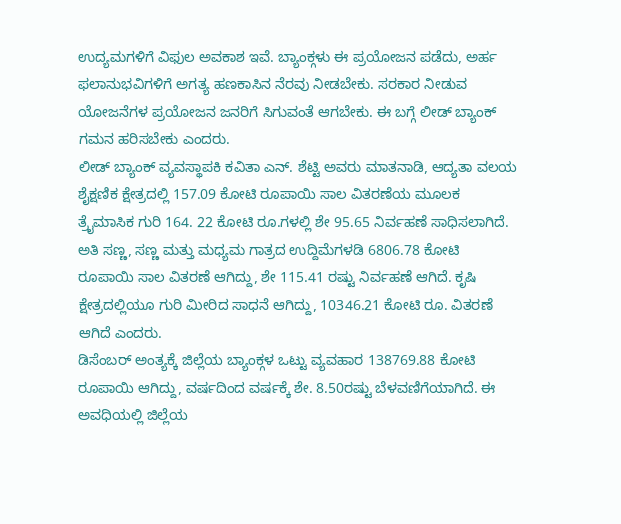ಉದ್ಯಮಗಳಿಗೆ ವಿಫುಲ ಅವಕಾಶ ಇವೆ. ಬ್ಯಾಂಕ್ಗಳು ಈ ಪ್ರಯೋಜನ ಪಡೆದು, ಅರ್ಹ ಫಲಾನುಭವಿಗಳಿಗೆ ಅಗತ್ಯ ಹಣಕಾಸಿನ ನೆರವು ನೀಡಬೇಕು. ಸರಕಾರ ನೀಡುವ ಯೋಜನೆಗಳ ಪ್ರಯೋಜನ ಜನರಿಗೆ ಸಿಗುವಂತೆ ಆಗಬೇಕು. ಈ ಬಗ್ಗೆ ಲೀಡ್ ಬ್ಯಾಂಕ್ ಗಮನ ಹರಿಸಬೇಕು ಎಂದರು.
ಲೀಡ್ ಬ್ಯಾಂಕ್ ವ್ಯವಸ್ಥಾಪಕಿ ಕವಿತಾ ಎನ್. ಶೆಟ್ಟಿ ಅವರು ಮಾತನಾಡಿ, ಆದ್ಯತಾ ವಲಯ ಶೈಕ್ಷಣಿಕ ಕ್ಷೇತ್ರದಲ್ಲಿ 157.09 ಕೋಟಿ ರೂಪಾಯಿ ಸಾಲ ವಿತರಣೆಯ ಮೂಲಕ ತ್ರೈಮಾಸಿಕ ಗುರಿ 164. 22 ಕೋಟಿ ರೂ.ಗಳಲ್ಲಿ ಶೇ 95.65 ನಿರ್ವಹಣೆ ಸಾಧಿಸಲಾಗಿದೆ. ಅತಿ ಸಣ್ಣ, ಸಣ್ಣ ಮತ್ತು ಮಧ್ಯಮ ಗಾತ್ರದ ಉದ್ದಿಮೆಗಳಡಿ 6806.78 ಕೋಟಿ ರೂಪಾಯಿ ಸಾಲ ವಿತರಣೆ ಆಗಿದ್ದು, ಶೇ 115.41 ರಷ್ಟು ನಿರ್ವಹಣೆ ಆಗಿದೆ. ಕೃಷಿ ಕ್ಷೇತ್ರದಲ್ಲಿಯೂ ಗುರಿ ಮೀರಿದ ಸಾಧನೆ ಆಗಿದ್ದು, 10346.21 ಕೋಟಿ ರೂ. ವಿತರಣೆ ಆಗಿದೆ ಎಂದರು.
ಡಿಸೆಂಬರ್ ಅಂತ್ಯಕ್ಕೆ ಜಿಲ್ಲೆಯ ಬ್ಯಾಂಕ್ಗಳ ಒಟ್ಟು ವ್ಯವಹಾರ 138769.88 ಕೋಟಿ ರೂಪಾಯಿ ಆಗಿದ್ದು, ವರ್ಷದಿಂದ ವರ್ಷಕ್ಕೆ ಶೇ. 8.50ರಷ್ಟು ಬೆಳವಣಿಗೆಯಾಗಿದೆ. ಈ ಅವಧಿಯಲ್ಲಿ ಜಿಲ್ಲೆಯ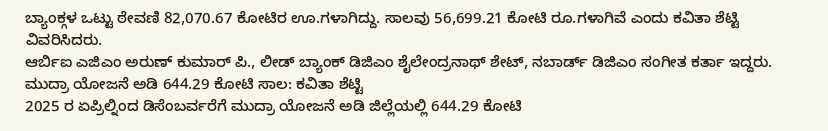ಬ್ಯಾಂಕ್ಗಳ ಒಟ್ಟು ಠೇವಣಿ 82,070.67 ಕೋಟಿರ ಊ.ಗಳಾಗಿದ್ದು. ಸಾಲವು 56,699.21 ಕೋಟಿ ರೂ.ಗಳಾಗಿವೆ ಎಂದು ಕವಿತಾ ಶೆಟ್ಟಿ ವಿವರಿಸಿದರು.
ಆರ್ಬಿಐ ಎಜಿಎಂ ಅರುಣ್ ಕುಮಾರ್ ಪಿ., ಲೀಡ್ ಬ್ಯಾಂಕ್ ಡಿಜಿಎಂ ಶೈಲೇಂದ್ರನಾಥ್ ಶೇಟ್, ನಬಾರ್ಡ್ ಡಿಜಿಎಂ ಸಂಗೀತ ಕರ್ತಾ ಇದ್ದರು.
ಮುದ್ರಾ ಯೋಜನೆ ಅಡಿ 644.29 ಕೋಟಿ ಸಾಲ: ಕವಿತಾ ಶೆಟ್ಟಿ
2025 ರ ಏಪ್ರಿಲ್ನಿಂದ ಡಿಸೆಂಬರ್ವರೆಗೆ ಮುದ್ರಾ ಯೋಜನೆ ಅಡಿ ಜಿಲ್ಲೆಯಲ್ಲಿ 644.29 ಕೋಟಿ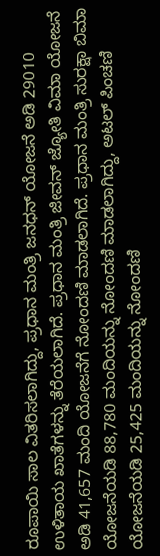ರೂಪಾಯಿ ಸಾಲ ವಿತರಿಸಲಾಗಿದ್ದು, ಪ್ರಧಾನ ಮಂತ್ರಿ ಜನಧನ್ ಯೋಜನೆ ಅಡಿ 29010 ಉಳಿತಾಯ ಖಾತೆಗಳನ್ನು ತೆರೆಯಲಾಗಿದೆ. ಪ್ರಧಾನ ಮಂತ್ರಿ ಜೀವನ್ ಜ್ಯೋತಿ ವಿಮಾ ಯೋಜನೆ ಅಡಿ 41,657 ಮಂದಿ ಯೋಜನೆಗೆ ನೋಂದಣಿ ಮಾಡಲಾಗಿದೆ. ಪ್ರಧಾನ ಮಂತ್ರಿ ಸುರಕ್ಷಾ ಬಿಮಾ ಯೋಜನೆಯಡಿ 88,780 ಮಂದಿಯನ್ನು ನೋಂದಣಿ ಮಾಡಲಾಗಿದ್ದು, ಅಟಲ್ ಪಿಂಚಣಿ ಯೋಜನೆಯಡಿ 25,425 ಮಂದಿಯನ್ನು ನೋಂದಣಿ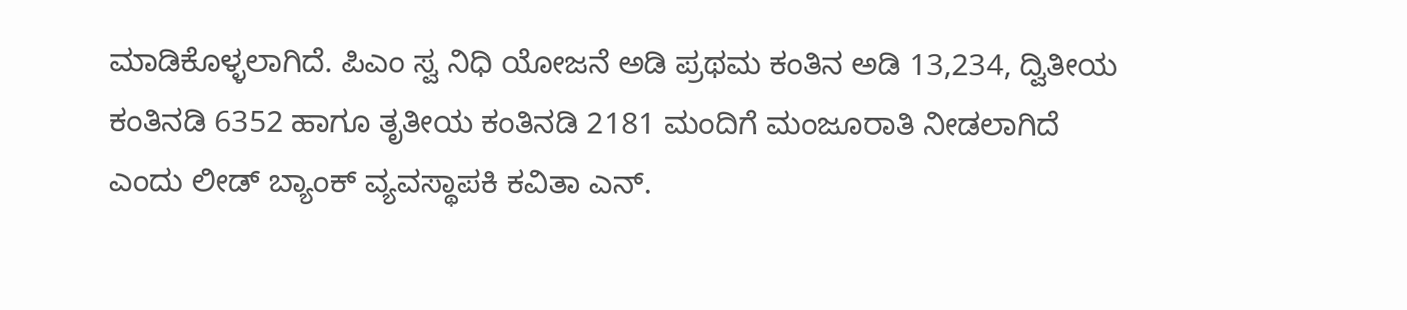ಮಾಡಿಕೊಳ್ಳಲಾಗಿದೆ. ಪಿಎಂ ಸ್ವ ನಿಧಿ ಯೋಜನೆ ಅಡಿ ಪ್ರಥಮ ಕಂತಿನ ಅಡಿ 13,234, ದ್ವಿತೀಯ ಕಂತಿನಡಿ 6352 ಹಾಗೂ ತೃತೀಯ ಕಂತಿನಡಿ 2181 ಮಂದಿಗೆ ಮಂಜೂರಾತಿ ನೀಡಲಾಗಿದೆ ಎಂದು ಲೀಡ್ ಬ್ಯಾಂಕ್ ವ್ಯವಸ್ಥಾಪಕಿ ಕವಿತಾ ಎನ್.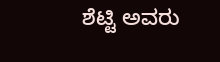ಶೆಟ್ಟಿ ಅವರು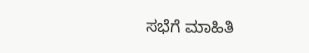ಸಭೆಗೆ ಮಾಹಿತಿ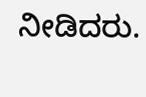ನೀಡಿದರು.